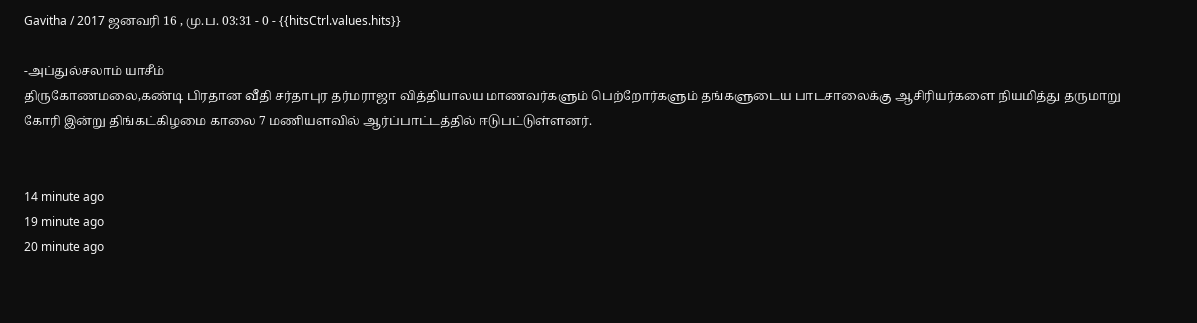Gavitha / 2017 ஜனவரி 16 , மு.ப. 03:31 - 0 - {{hitsCtrl.values.hits}}

-அப்துல்சலாம் யாசீம்
திருகோணமலை,கண்டி பிரதான வீதி சர்தாபுர தர்மராஜா வித்தியாலய மாணவர்களும் பெற்றோர்களும் தங்களுடைய பாடசாலைக்கு ஆசிரியர்களை நியமித்து தருமாறு கோரி இன்று திங்கட்கிழமை காலை 7 மணியளவில் ஆர்ப்பாட்டத்தில் ஈடுபட்டுள்ளனர்.


14 minute ago
19 minute ago
20 minute ago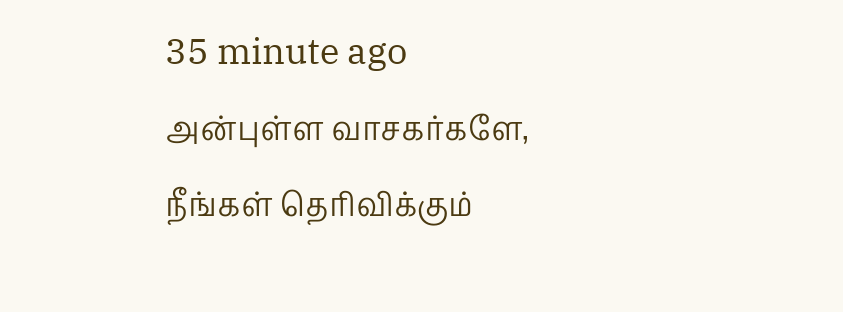35 minute ago
அன்புள்ள வாசகர்களே,
நீங்கள் தெரிவிக்கும்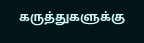கருத்துகளுக்கு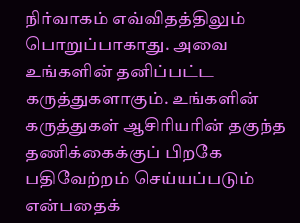நிர்வாகம் எவ்விதத்திலும் பொறுப்பாகாது. அவை உங்களின் தனிப்பட்ட கருத்துகளாகும். உங்களின் கருத்துகள் ஆசிரியரின் தகுந்த தணிக்கைக்குப் பிறகே பதிவேற்றம் செய்யப்படும் என்பதைக்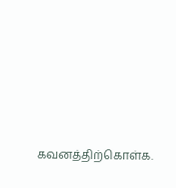கவனத்திற்கொள்க.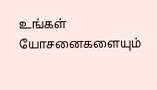உங்கள் யோசனைகளையும்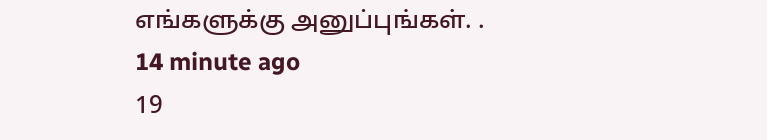எங்களுக்கு அனுப்புங்கள். .
14 minute ago
19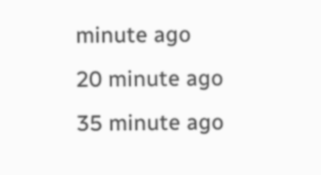minute ago
20 minute ago
35 minute ago